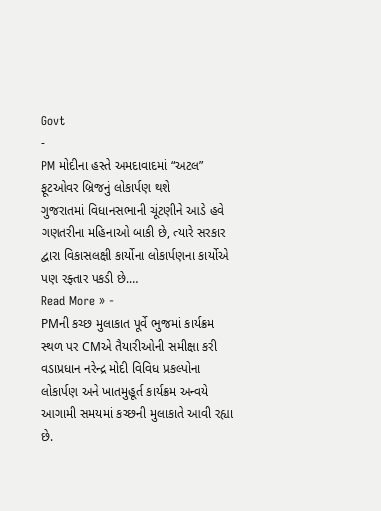Govt
-
PM મોદીના હસ્તે અમદાવાદમાં “અટલ” ફૂટઓવર બ્રિજનું લોકાર્પણ થશે
ગુજરાતમાં વિધાનસભાની ચૂંટણીને આડે હવે ગણતરીના મહિનાઓ બાકી છે, ત્યારે સરકાર દ્વારા વિકાસલક્ષી કાર્યોના લોકાર્પણના કાર્યોએ પણ રફ્તાર પકડી છે.…
Read More » -
PMની કચ્છ મુલાકાત પૂર્વે ભુજમાં કાર્યક્રમ સ્થળ પર CMએ તૈયારીઓની સમીક્ષા કરી
વડાપ્રધાન નરેન્દ્ર મોદી વિવિધ પ્રકલ્પોના લોકાર્પણ અને ખાતમુહૂર્ત કાર્યક્રમ અન્વયે આગામી સમયમાં કચ્છની મુલાકાતે આવી રહ્યા છે.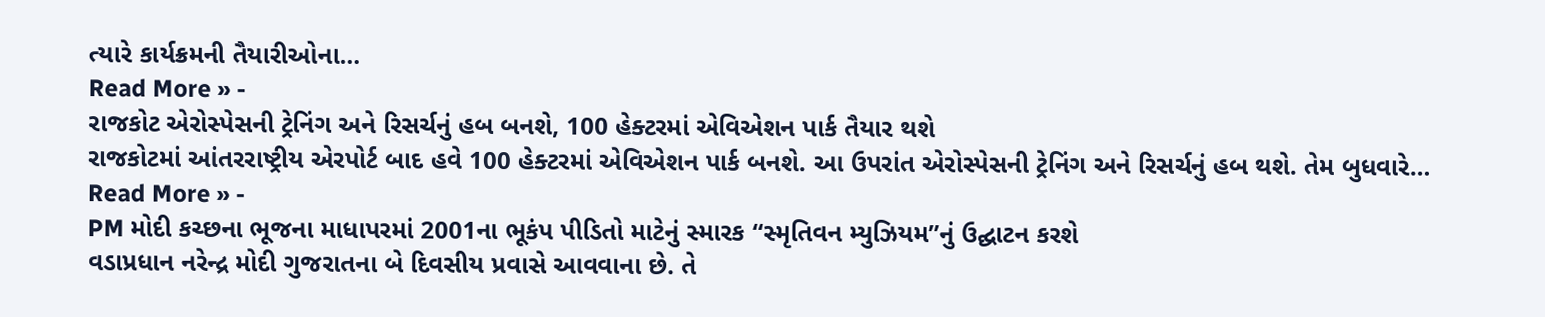ત્યારે કાર્યક્રમની તૈયારીઓના…
Read More » -
રાજકોટ એરોસ્પેસની ટ્રેનિંગ અને રિસર્ચનું હબ બનશે, 100 હેક્ટરમાં એવિએશન પાર્ક તૈયાર થશે
રાજકોટમાં આંતરરાષ્ટ્રીય એરપોર્ટ બાદ હવે 100 હેક્ટરમાં એવિએશન પાર્ક બનશે. આ ઉપરાંત એરોસ્પેસની ટ્રેનિંગ અને રિસર્ચનું હબ થશે. તેમ બુધવારે…
Read More » -
PM મોદી કચ્છના ભૂજના માધાપરમાં 2001ના ભૂકંપ પીડિતો માટેનું સ્મારક “સ્મૃતિવન મ્યુઝિયમ”નું ઉદ્ઘાટન કરશે
વડાપ્રધાન નરેન્દ્ર મોદી ગુજરાતના બે દિવસીય પ્રવાસે આવવાના છે. તે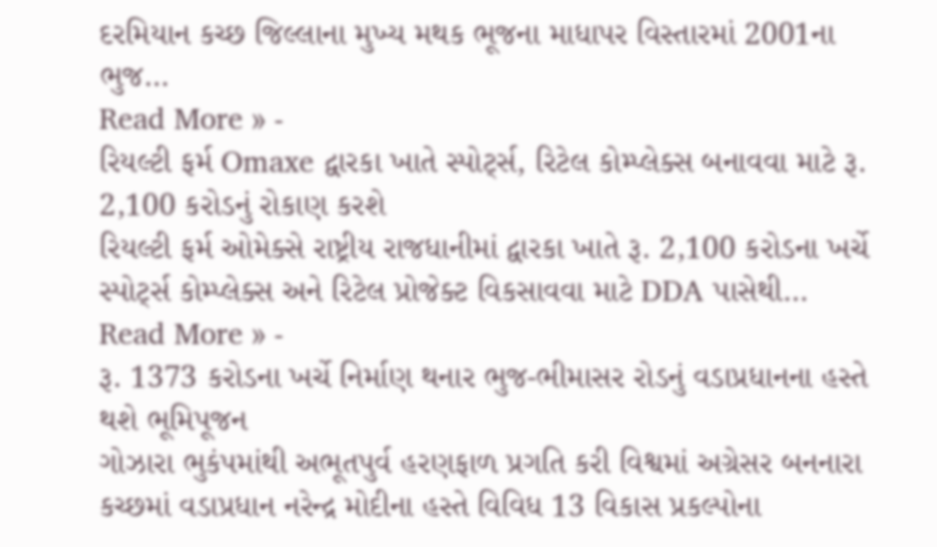દરમિયાન કચ્છ જિલ્લાના મુખ્ય મથક ભૂજના માધાપર વિસ્તારમાં 2001ના ભુજ…
Read More » -
રિયલ્ટી ફર્મ Omaxe દ્વારકા ખાતે સ્પોર્ટ્સ, રિટેલ કોમ્પ્લેક્સ બનાવવા માટે રૂ. 2,100 કરોડનું રોકાણ કરશે
રિયલ્ટી ફર્મ ઓમેક્સે રાષ્ટ્રીય રાજધાનીમાં દ્વારકા ખાતે રૂ. 2,100 કરોડના ખર્ચે સ્પોર્ટ્સ કોમ્પ્લેક્સ અને રિટેલ પ્રોજેક્ટ વિકસાવવા માટે DDA પાસેથી…
Read More » -
રૂ. 1373 કરોડના ખર્ચે નિર્માણ થનાર ભુજ-ભીમાસર રોડનું વડાપ્રધાનના હસ્તે થશે ભૂમિપૂજન
ગોઝારા ભુકંપમાંથી અભૂતપુર્વ હરણફાળ પ્રગતિ કરી વિશ્વમાં અગ્રેસર બનનારા કચ્છમાં વડાપ્રધાન નરેન્દ્ર મોદીના હસ્તે વિવિધ 13 વિકાસ પ્રકલ્પોના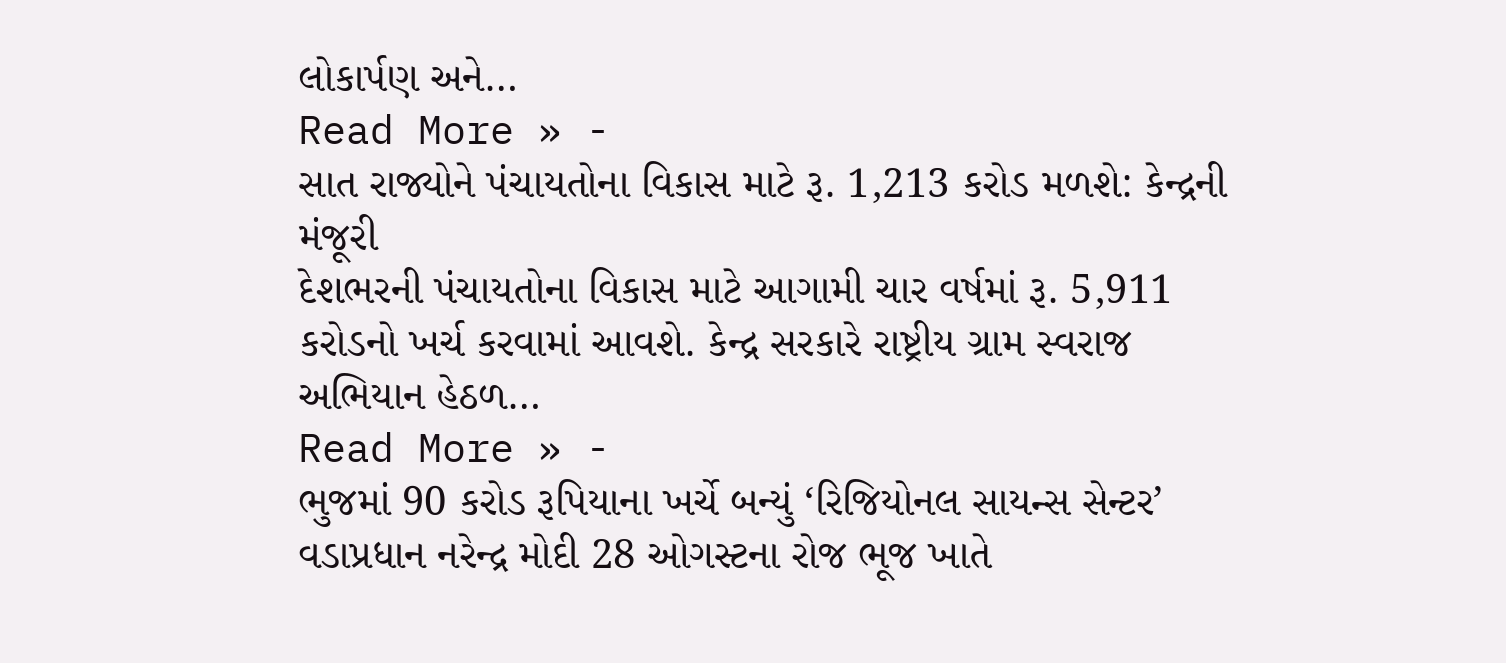લોકાર્પણ અને…
Read More » -
સાત રાજ્યોને પંચાયતોના વિકાસ માટે રૂ. 1,213 કરોડ મળશે: કેન્દ્રની મંજૂરી
દેશભરની પંચાયતોના વિકાસ માટે આગામી ચાર વર્ષમાં રૂ. 5,911 કરોડનો ખર્ચ કરવામાં આવશે. કેન્દ્ર સરકારે રાષ્ટ્રીય ગ્રામ સ્વરાજ અભિયાન હેઠળ…
Read More » -
ભુજમાં 90 કરોડ રૂપિયાના ખર્ચે બન્યું ‘રિજિયોનલ સાયન્સ સેન્ટર’
વડાપ્રધાન નરેન્દ્ર મોદી 28 ઓગસ્ટના રોજ ભૂજ ખાતે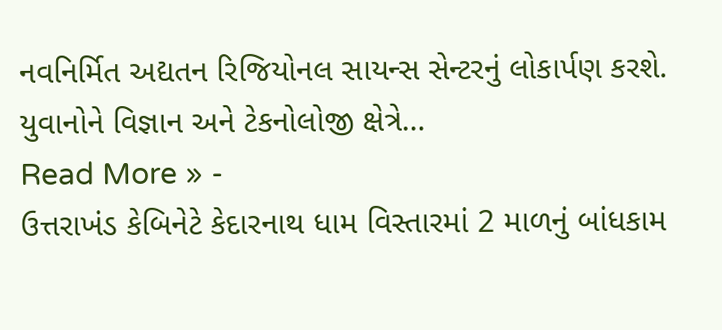નવનિર્મિત અદ્યતન રિજિયોનલ સાયન્સ સેન્ટરનું લોકાર્પણ કરશે. યુવાનોને વિજ્ઞાન અને ટેકનોલોજી ક્ષેત્રે…
Read More » -
ઉત્તરાખંડ કેબિનેટે કેદારનાથ ધામ વિસ્તારમાં 2 માળનું બાંધકામ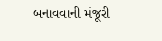બનાવવાની મંજૂરી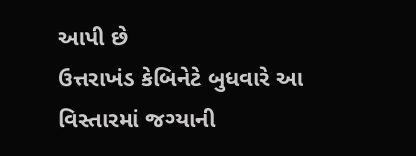આપી છે
ઉત્તરાખંડ કેબિનેટે બુધવારે આ વિસ્તારમાં જગ્યાની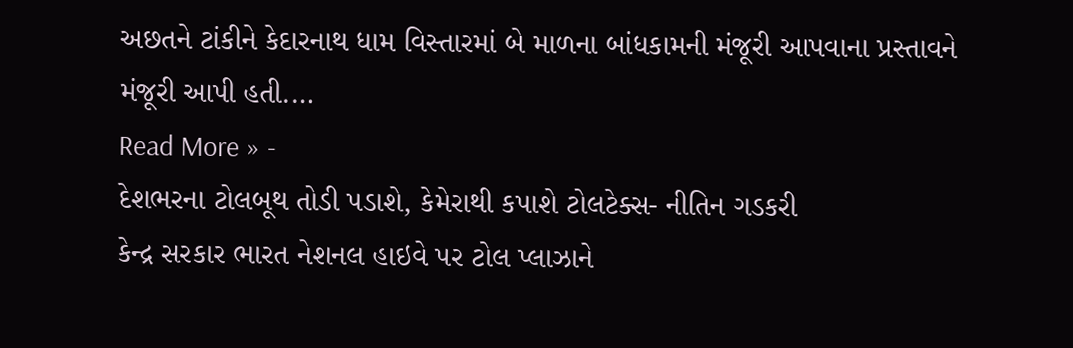અછતને ટાંકીને કેદારનાથ ધામ વિસ્તારમાં બે માળના બાંધકામની મંજૂરી આપવાના પ્રસ્તાવને મંજૂરી આપી હતી.…
Read More » -
દેશભરના ટોલબૂથ તોડી પડાશે, કેમેરાથી કપાશે ટોલટેક્સ- નીતિન ગડકરી
કેન્દ્ર સરકાર ભારત નેશનલ હાઇવે પર ટોલ પ્લાઝાને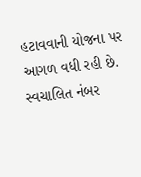હટાવવાની યોજના પર આગળ વધી રહી છે. સ્વચાલિત નંબર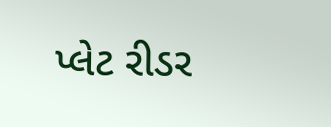પ્લેટ રીડર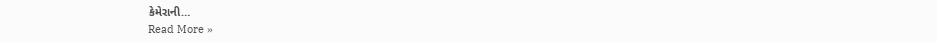કેમેરાની…
Read More »